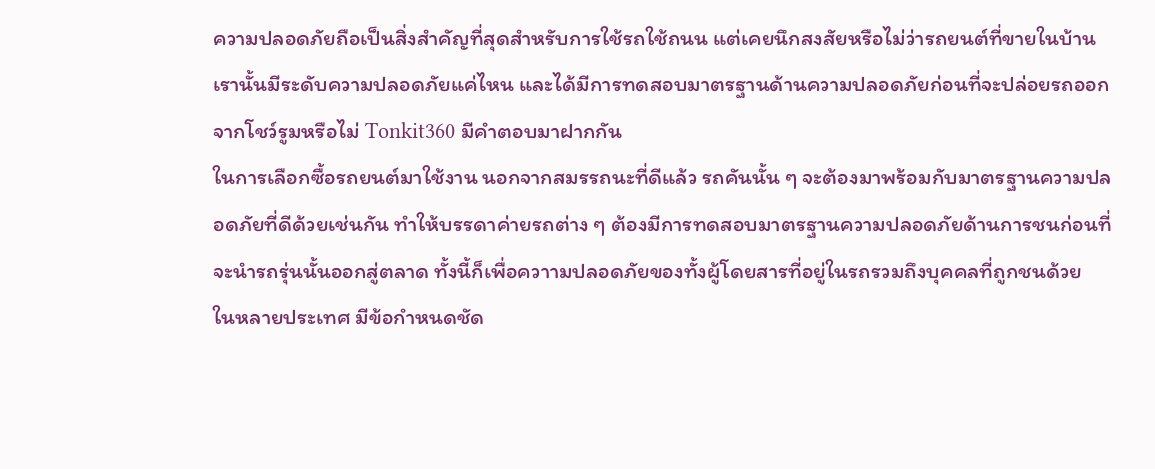ความปลอดภัยถือเป็นสิ่งสำคัญที่สุดสำหรับการใช้รถใช้ถนน แต่เคยนึกสงสัยหรือไม่ว่ารถยนต์ที่ขายในบ้านเรานั้นมีระดับความปลอดภัยแค่ไหน และได้มีการทดสอบมาตรฐานด้านความปลอดภัยก่อนที่จะปล่อยรถออกจากโชว์รูมหรือไม่ Tonkit360 มีคำตอบมาฝากกัน
ในการเลือกซื้อรถยนต์มาใช้งาน นอกจากสมรรถนะที่ดีแล้ว รถคันนั้น ๆ จะต้องมาพร้อมกับมาตรฐานความปลอดภัยที่ดีด้วยเช่นกัน ทำให้บรรดาค่ายรถต่าง ๆ ต้องมีการทดสอบมาตรฐานความปลอดภัยด้านการชนก่อนที่จะนำรถรุ่นนั้นออกสู่ตลาด ทั้งนี้ก็เพื่อควาามปลอดภัยของทั้งผู้โดยสารที่อยู่ในรถรวมถึงบุคคลที่ถูกชนด้วย
ในหลายประเทศ มีข้อกำหนดชัด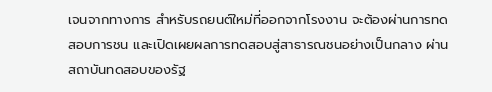เจนจากทางการ สำหรับรถยนต์ใหม่ที่ออกจากโรงงาน จะต้องผ่านการทดสอบการชน และเปิดเผยผลการทดสอบสู่สาธารณชนอย่างเป็นกลาง ผ่านสถาบันทดสอบของรัฐ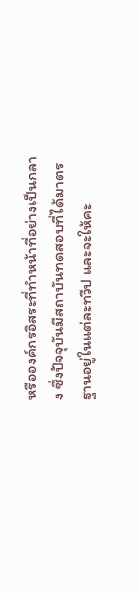หรือองค์กรอิสระที่ทำหน้าที่อย่างเป็นกลาง ซึ่งปัจจุบันมีสถาบันทดสอบที่ได้มาตรฐานอยู่ในแต่ละทวีป และจะให้คะ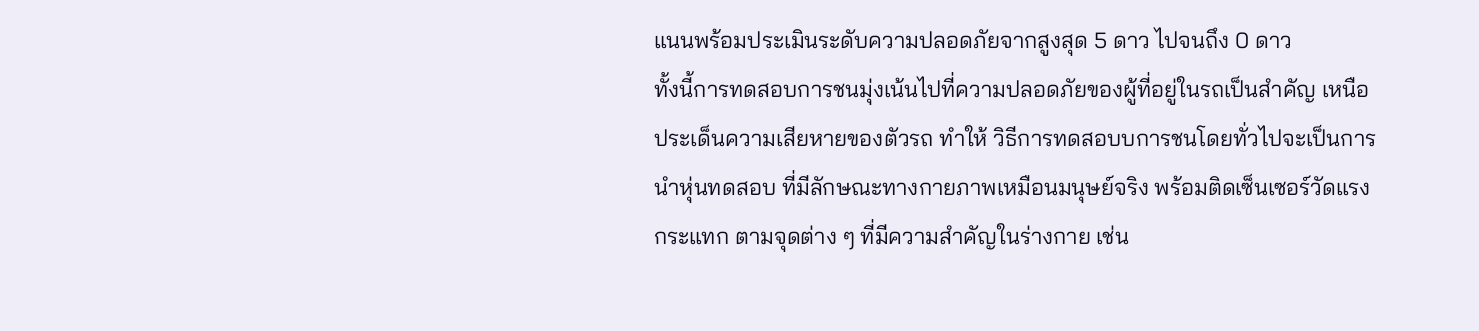แนนพร้อมประเมินระดับความปลอดภัยจากสูงสุด 5 ดาว ไปจนถึง 0 ดาว
ทั้งนี้การทดสอบการชนมุ่งเน้นไปที่ความปลอดภัยของผู้ที่อยู่ในรถเป็นสำคัญ เหนือประเด็นความเสียหายของตัวรถ ทำให้ วิธีการทดสอบบการชนโดยทั่วไปจะเป็นการนำหุ่นทดสอบ ที่มีลักษณะทางกายภาพเหมือนมนุษย์จริง พร้อมติดเซ็นเซอร์วัดแรงกระแทก ตามจุดต่าง ๆ ที่มีความสำคัญในร่างกาย เช่น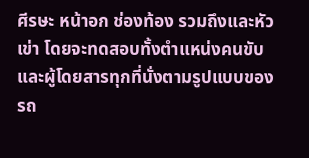ศีรษะ หน้าอก ช่องท้อง รวมถึงและหัวเข่า โดยจะทดสอบทั้งตำแหน่งคนขับ และผู้โดยสารทุกที่นั่งตามรูปแบบของรถ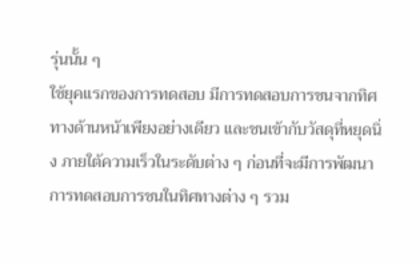รุ่นนั้น ๆ
ใช้ยุคแรกของการทดสอบ มีการทดสอบการชนจากทิศทางด้านหน้าเพียงอย่างเดียว และชนเข้ากับวัสดุที่หยุดนิ่ง ภายใต้ความเร็วในระดับต่าง ๆ ก่อนที่จะมีการพัฒนาการทดสอบการชนในทิศทางต่าง ๆ รวม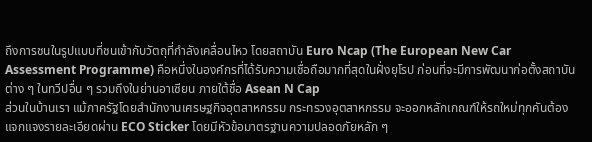ถึงการชนในรูปแบบที่ชนเข้ากับวัตถุที่กำลังเคลื่อนไหว โดยสถาบัน Euro Ncap (The European New Car Assessment Programme) คือหนึ่งในองค์กรที่ได้รับความเชื่อถือมากที่สุดในฝั่งยุโรป ก่อนที่จะมีการพัฒนาก่อตั้งสถาบันต่าง ๆ ในทวีปอื่น ๆ รวมถึงในย่านอาเซียน ภายใต้ชื่อ Asean N Cap
ส่วนในบ้านเรา แม้ภาครัฐโดยสำนักงานเศรษฐกิจอุตสาหกรรม กระทรวงอุตสาหกรรม จะออกหลักเกณฑ์ให้รถใหม่ทุกคันต้องแจกแจงรายละเอียดผ่าน ECO Sticker โดยมีหัวข้อมาตรฐานความปลอดภัยหลัก ๆ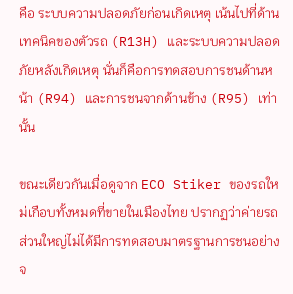คือ ระบบความปลอดภัยก่อนเกิดเหตุ เน้นไปที่ด้านเทคนิคของตัวรถ (R13H) และระบบความปลอดภัยหลังเกิดเหตุ นั่นก็คือการทดสอบการชนด้านหน้า (R94) และการชนจากด้านข้าง (R95) เท่านั้น

ขณะเดียวกันเมื่อดูจาก ECO Stiker ของรถใหม่เกือบทั้งหมดที่ขายในเมืองไทย ปรากฏว่าค่ายรถส่วนใหญ่ไม่ได้มีการทดสอบมาตรฐานการชนอย่างจ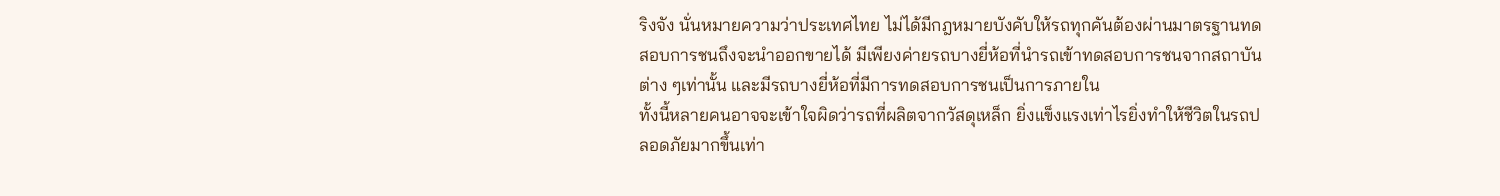ริงจัง นั่นหมายความว่าประเทศไทย ไม่ได้มีกฎหมายบังคับให้รถทุกคันต้องผ่านมาตรฐานทดสอบการชนถึงจะนำออกขายได้ มีเพียงค่ายรถบางยี่ห้อที่นำรถเข้าทดสอบการชนจากสถาบันต่าง ๆเท่านั้น และมีรถบางยี่ห้อที่มีการทดสอบการชนเป็นการภายใน
ทั้งนี้หลายคนอาจจะเข้าใจผิดว่ารถที่ผลิตจากวัสดุเหล็ก ยิ่งแข็งแรงเท่าไรยิ่งทำให้ชีวิตในรถปลอดภัยมากขึ้นเท่า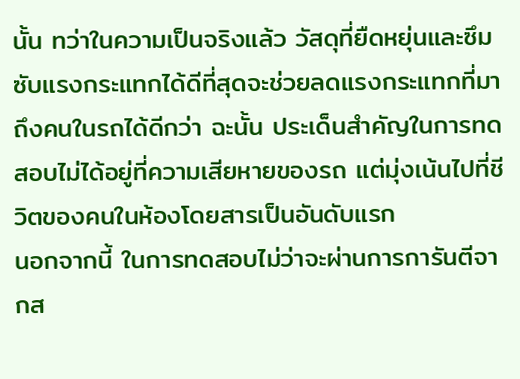นั้น ทว่าในความเป็นจริงแล้ว วัสดุที่ยืดหยุ่นและซึมซับแรงกระแทกได้ดีที่สุดจะช่วยลดแรงกระแทกที่มาถึงคนในรถได้ดีกว่า ฉะนั้น ประเด็นสำคัญในการทดสอบไม่ได้อยู่ที่ความเสียหายของรถ แต่มุ่งเน้นไปที่ชีวิตของคนในห้องโดยสารเป็นอันดับแรก
นอกจากนี้ ในการทดสอบไม่ว่าจะผ่านการการันตีจากส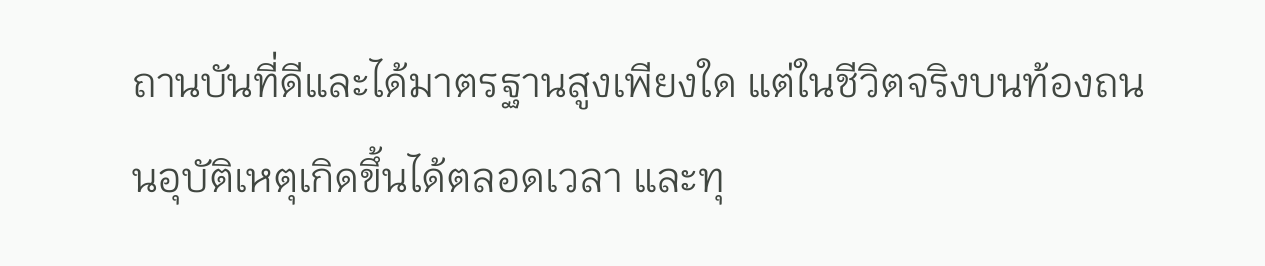ถานบันที่ดีและได้มาตรฐานสูงเพียงใด แต่ในชีวิตจริงบนท้องถนนอุบัติเหตุเกิดขึ้นได้ตลอดเวลา และทุ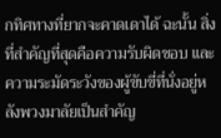กทิศทางที่ยากจะคาดเดาได้ ฉะนั้น สิ่งที่สำคัญที่สุดคือความรับผิดชอบ และความระมัดระวังของผู้ขับขี่ที่นั่งอยู่หลังพวงมาลัยเป็นสำคัญ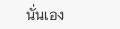นั่นเอง